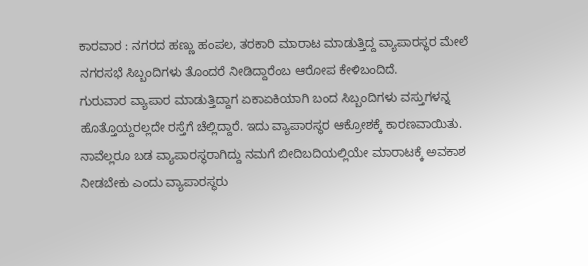ಕಾರವಾರ : ನಗರದ ಹಣ್ಣು ಹಂಪಲ, ತರಕಾರಿ ಮಾರಾಟ ಮಾಡುತ್ತಿದ್ದ ವ್ಯಾಪಾರಸ್ಥರ ಮೇಲೆ ನಗರಸಭೆ ಸಿಬ್ಬಂದಿಗಳು ತೊಂದರೆ ನೀಡಿದ್ದಾರೆಂಬ ಆರೋಪ ಕೇಳಿಬಂದಿದೆ.
ಗುರುವಾರ ವ್ಯಾಪಾರ ಮಾಡುತ್ತಿದ್ದಾಗ ಏಕಾಏಕಿಯಾಗಿ ಬಂದ ಸಿಬ್ಬಂದಿಗಳು ವಸ್ತುಗಳನ್ನ ಹೊತ್ತೊಯ್ದರಲ್ಲದೇ ರಸ್ತೆಗೆ ಚೆಲ್ಲಿದ್ದಾರೆ. ಇದು ವ್ಯಾಪಾರಸ್ಥರ ಆಕ್ರೋಶಕ್ಕೆ ಕಾರಣವಾಯಿತು.
ನಾವೆಲ್ಲರೂ ಬಡ ವ್ಯಾಪಾರಸ್ಥರಾಗಿದ್ದು ನಮಗೆ ಬೀದಿಬದಿಯಲ್ಲಿಯೇ ಮಾರಾಟಕ್ಕೆ ಅವಕಾಶ ನೀಡಬೇಕು ಎಂದು ವ್ಯಾಪಾರಸ್ಥರು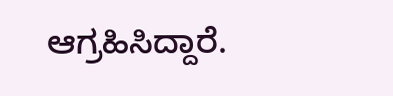ಆಗ್ರಹಿಸಿದ್ದಾರೆ.